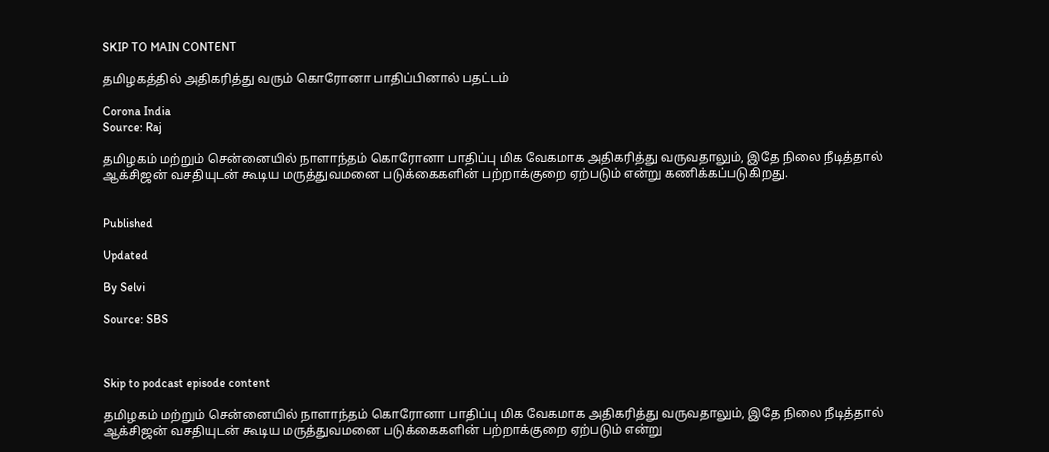SKIP TO MAIN CONTENT

தமிழகத்தில் அதிகரித்து வரும் கொரோனா பாதிப்பினால் பதட்டம்

Corona India
Source: Raj

தமிழகம் மற்றும் சென்னையில் நாளாந்தம் கொரோனா பாதிப்பு மிக வேகமாக அதிகரித்து வருவதாலும், இதே நிலை நீடித்தால் ஆக்சிஜன் வசதியுடன் கூடிய மருத்துவமனை படுக்கைகளின் பற்றாக்குறை ஏற்படும் என்று கணிக்கப்படுகிறது.


Published

Updated

By Selvi

Source: SBS



Skip to podcast episode content

தமிழகம் மற்றும் சென்னையில் நாளாந்தம் கொரோனா பாதிப்பு மிக வேகமாக அதிகரித்து வருவதாலும், இதே நிலை நீடித்தால் ஆக்சிஜன் வசதியுடன் கூடிய மருத்துவமனை படுக்கைகளின் பற்றாக்குறை ஏற்படும் என்று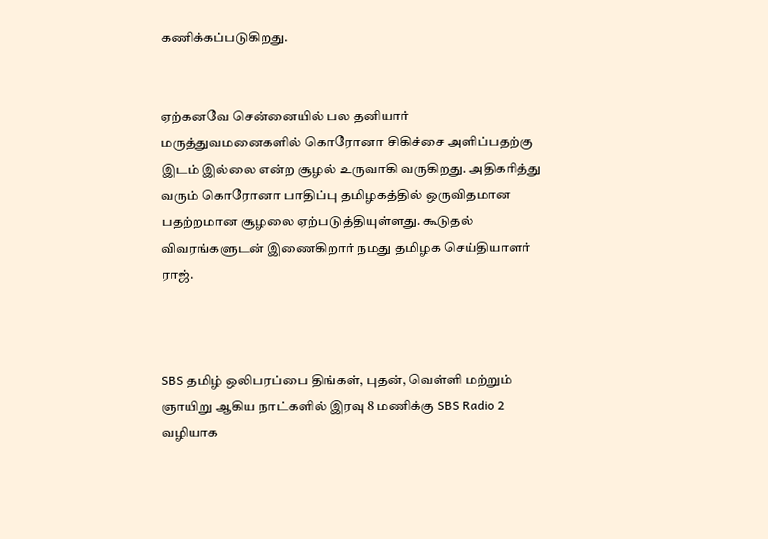கணிக்கப்படுகிறது.


ஏற்கனவே சென்னையில் பல தனியார் மருத்துவமனைகளில் கொரோனா சிகிச்சை அளிப்பதற்கு இடம் இல்லை என்ற சூழல் உருவாகி வருகிறது. அதிகரித்து வரும் கொரோனா பாதிப்பு தமிழகத்தில் ஒருவிதமான பதற்றமான சூழலை ஏற்படுத்தியுள்ளது. கூடுதல் விவரங்களுடன் இணைகிறார் நமது தமிழக செய்தியாளர் ராஜ்.



SBS தமிழ் ஒலிபரப்பை திங்கள், புதன், வெள்ளி மற்றும் ஞாயிறு ஆகிய நாட்களில் இரவு 8 மணிக்கு SBS Radio 2 வழியாக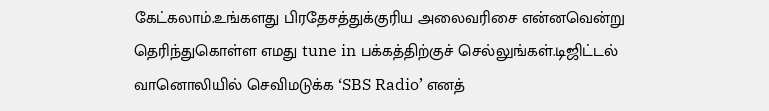கேட்கலாம்.உங்களது பிரதேசத்துக்குரிய அலைவரிசை என்னவென்று தெரிந்துகொள்ள எமது tune in பக்கத்திற்குச் செல்லுங்கள்.டிஜிட்டல் வானொலியில் செவிமடுக்க ‘SBS Radio’ எனத்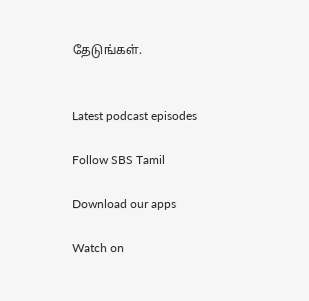தேடுங்கள்.


Latest podcast episodes

Follow SBS Tamil

Download our apps

Watch on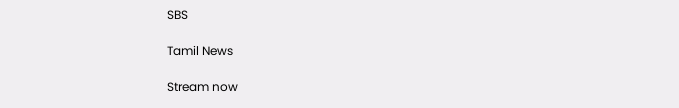SBS

Tamil News

Stream now